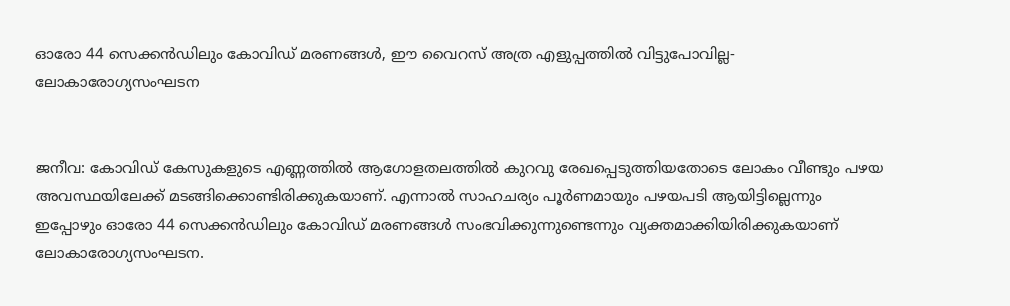ഓരോ 44 സെക്കൻഡിലും കോവിഡ് മരണങ്ങൾ, ഈ വൈറസ് അത്ര എളുപ്പത്തിൽ വിട്ടുപോവില്ല-ലോകാരോഗ്യസംഘടന


ജനീവ: കോവിഡ് കേസുകളുടെ എണ്ണത്തിൽ ആഗോളതലത്തിൽ കുറവു രേഖപ്പെടുത്തിയതോടെ ലോകം വീണ്ടും പഴയ അവസ്ഥയിലേക്ക് മടങ്ങിക്കൊണ്ടിരിക്കുകയാണ്. എന്നാൽ സാഹചര്യം പൂർണമായും പഴയപടി ആയിട്ടില്ലെന്നും ഇപ്പോഴും ഓരോ 44 സെക്കൻഡിലും കോവി‍ഡ് മരണങ്ങൾ സംഭവിക്കുന്നുണ്ടെന്നും വ്യക്തമാക്കിയിരിക്കുകയാണ് ലോകാരോഗ്യസംഘടന.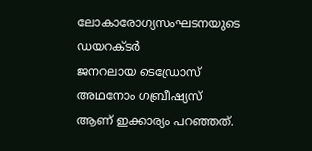ലോകാരോഗ്യസംഘടനയുടെ ഡയറക്ടർ ജനറലായ ‍ടെഡ്രോസ് അഥനോം ഗബ്രീഷ്യസ് ആണ് ഇക്കാര്യം പറഞ്ഞത്.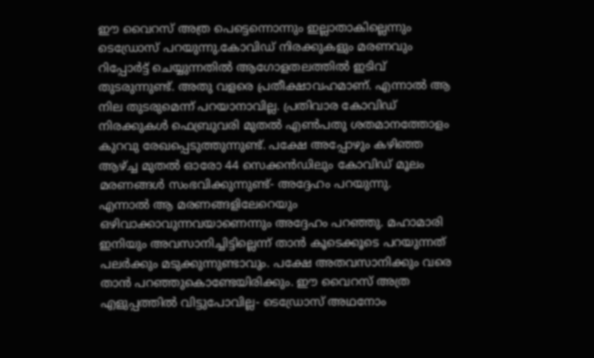ഈ വൈറസ് അത്ര പെട്ടെന്നൊന്നും ഇല്ലാതാകില്ലെന്നും ടെഡ്രോസ് പറയുന്നു.കോവിഡ് നിരക്കുകളും മരണവും റിപ്പോർട്ട് ചെയ്യുന്നതിൽ ആഗോളതലത്തിൽ ഇടിവ് തുടരുന്നുണ്ട്. അതു വളരെ പ്രതീക്ഷാവഹമാണ്. എന്നാൽ ആ നില തുടരുമെന്ന് പറയാനാവില്ല. പ്രതിവാര കോവിഡ് നിരക്കുകൾ ഫെബ്രുവരി മുതൽ എൺപതു ശതമാനത്തോളം കുറവു രേഖപ്പെടുത്തുന്നുണ്ട്. പക്ഷേ അപ്പോഴും കഴിഞ്ഞ ആഴ്ച്ച മുതൽ ഓരോ 44 സെക്കൻ‍ഡിലും കോവിഡ് മൂലം മരണങ്ങൾ സംഭവിക്കുന്നുണ്ട്- അദ്ദേഹം പറയുന്നു.
എന്നാൽ ആ മരണങ്ങളിലേറെയും ഒഴിവാക്കാവുന്നവയാണെന്നും അദ്ദേഹം പറഞ്ഞു. മഹാമാരി ഇനിയും അവസാനിച്ചിട്ടില്ലെന്ന് താൻ കൂടെക്കൂടെ പറയുന്നത് പലർക്കും മടുക്കുന്നുണ്ടാവും. പക്ഷേ അതവസാനിക്കും വരെ താൻ പറഞ്ഞുകൊണ്ടേയിരിക്കും. ഈ വൈറസ് അത്ര എളുപ്പത്തിൽ വിട്ടുപോവില്ല- ടെഡ്രോസ് അഥനോം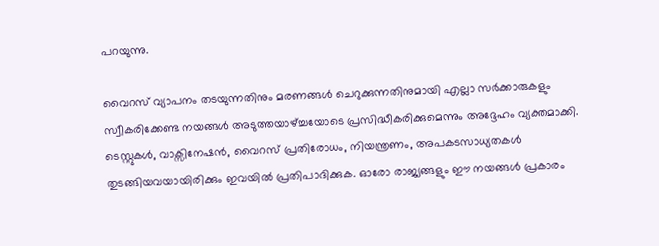പറയുന്നു.

വൈറസ് വ്യാപനം തടയുന്നതിനും മരണങ്ങൾ ചെറുക്കുന്നതിനുമായി എല്ലാ സർക്കാരുകളും സ്വീകരിക്കേണ്ട നയങ്ങൾ അടുത്തയാഴ്ച്ചയോടെ പ്രസിദ്ധീകരിക്കുമെന്നും അദ്ദേഹം വ്യക്തമാക്കി. ടെസ്റ്റുകൾ, വാക്സിനേഷൻ, വൈറസ് പ്രതിരോധം, നിയന്ത്രണം, അപകടസാധ്യതകൾ തുടങ്ങിയവയായിരിക്കും ഇവയിൽ പ്രതിപാദിക്കുക. ഓരോ രാജ്യങ്ങളും ഈ നയങ്ങൾ പ്രകാരം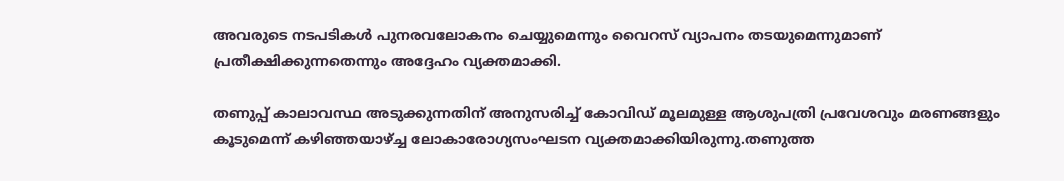അവരുടെ നടപടികൾ പുനരവലോകനം ചെയ്യുമെന്നും വൈറസ് വ്യാപനം തടയുമെന്നുമാണ് പ്രതീക്ഷിക്കുന്നതെന്നും അദ്ദേഹം വ്യക്തമാക്കി.

തണുപ്പ് കാലാവസ്ഥ അടുക്കുന്നതിന് അനുസരിച്ച് കോവിഡ് മൂലമുള്ള ആശുപത്രി പ്രവേശവും മരണങ്ങളും കൂടുമെന്ന് കഴിഞ്ഞയാഴ്ച്ച ലോകാരോഗ്യസംഘടന വ്യക്തമാക്കിയിരുന്നു.തണുത്ത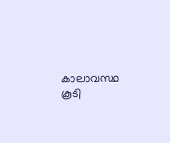കാലാവസ്ഥ കൂടി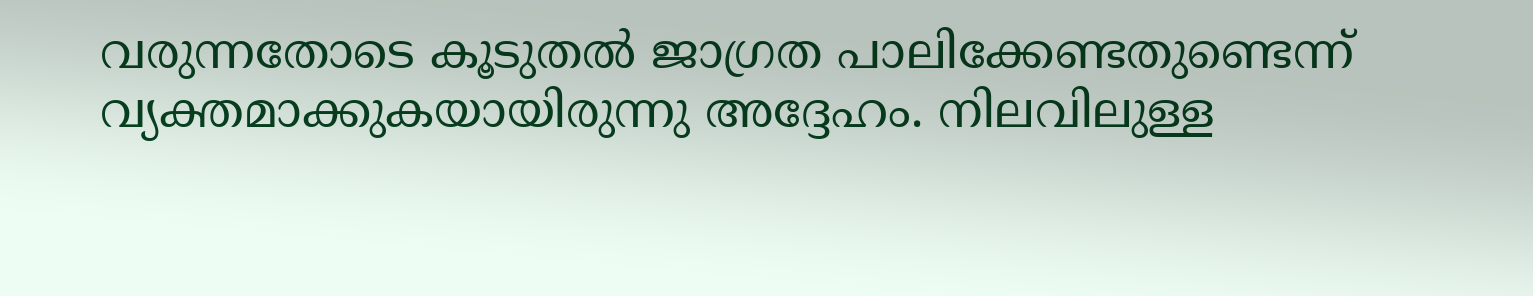വരുന്നതോടെ കൂടുതൽ ജാഗ്രത പാലിക്കേണ്ടതുണ്ടെന്ന് വ്യക്തമാക്കുകയായിരുന്നു അദ്ദേഹം. നിലവിലുള്ള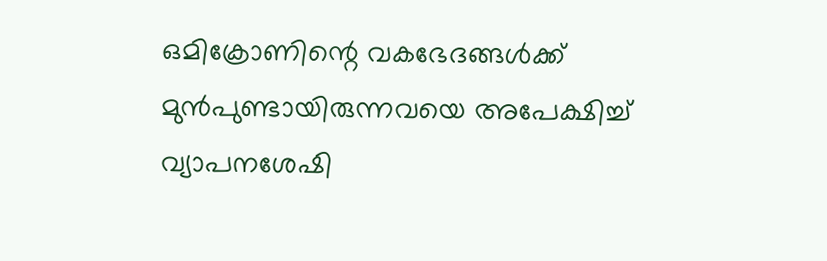ഒമിക്രോണിന്റെ വകഭേദങ്ങൾക്ക് മുൻപുണ്ടായിരുന്നവയെ അപേക്ഷിച്ച് വ്യാപനശേഷി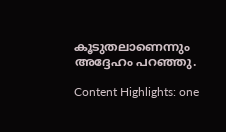കൂടുതലാണെന്നും അദ്ദേഹം പറഞ്ഞു.

Content Highlights: one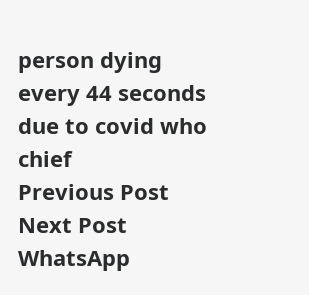person dying every 44 seconds due to covid who chief
Previous Post Next Post
WhatsApp